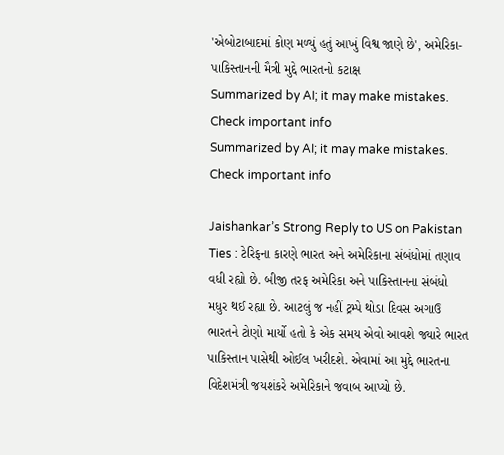'એબોટાબાદમાં કોણ મળ્યું હતું આખું વિશ્વ જાણે છે', અમેરિકા-પાકિસ્તાનની મૈત્રી મુદ્દે ભારતનો કટાક્ષ
Summarized by AI; it may make mistakes. Check important info
Summarized by AI; it may make mistakes. Check important info

Jaishankar’s Strong Reply to US on Pakistan Ties : ટેરિફના કારણે ભારત અને અમેરિકાના સંબંધોમાં તણાવ વધી રહ્યો છે. બીજી તરફ અમેરિકા અને પાકિસ્તાનના સંબંધો મધુર થઈ રહ્યા છે. આટલું જ નહીં ટ્રમ્પે થોડા દિવસ અગાઉ ભારતને ટોણો માર્યો હતો કે એક સમય એવો આવશે જ્યારે ભારત પાકિસ્તાન પાસેથી ઓઈલ ખરીદશે. એવામાં આ મુદ્દે ભારતના વિદેશમંત્રી જયશંકરે અમેરિકાને જવાબ આપ્યો છે.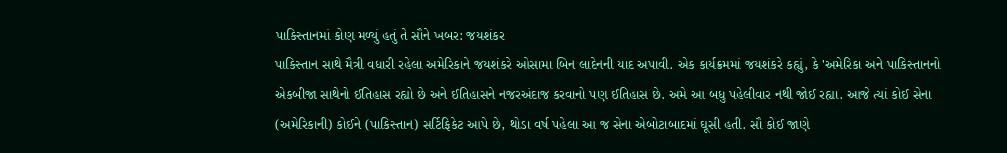પાકિસ્તાનમાં કોણ મળ્યું હતું તે સૌને ખબર: જયશંકર
પાકિસ્તાન સાથે મૈત્રી વધારી રહેલા અમેરિકાને જયશંકરે ઓસામા બિન લાદેનની યાદ અપાવી. એક કાર્યક્રમમાં જયશંકરે કહ્યું, કે 'અમેરિકા અને પાકિસ્તાનનો એકબીજા સાથેનો ઈતિહાસ રહ્યો છે અને ઈતિહાસને નજરઅંદાજ કરવાનો પણ ઈતિહાસ છે. અમે આ બધુ પહેલીવાર નથી જોઈ રહ્યા. આજે ત્યાં કોઈ સેના (અમેરિકાની) કોઈને (પાકિસ્તાન) સર્ટિફિકેટ આપે છે, થોડા વર્ષ પહેલા આ જ સેના એબોટાબાદમાં ઘૂસી હતી. સૌ કોઈ જાણે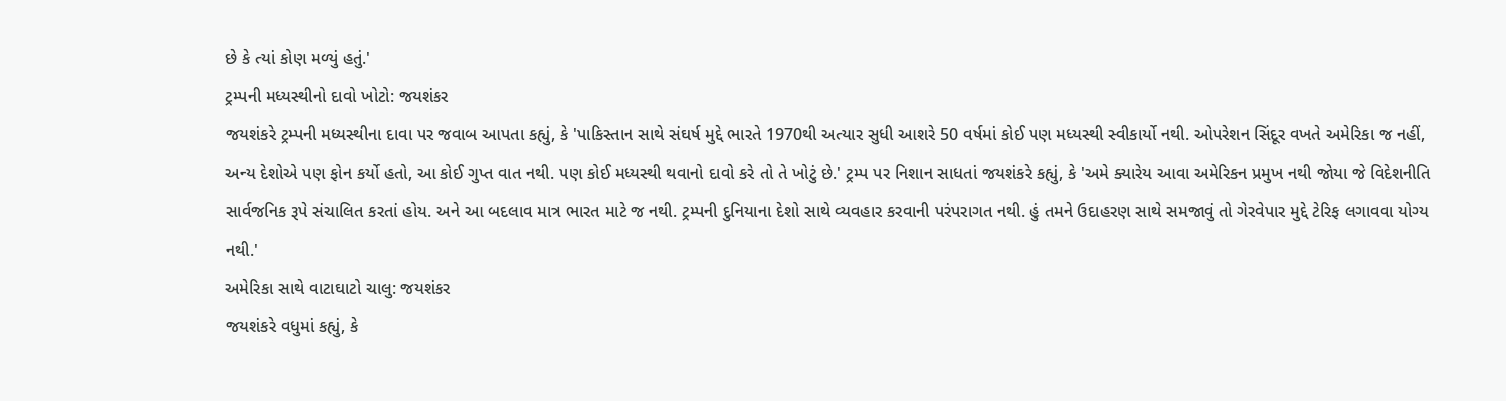છે કે ત્યાં કોણ મળ્યું હતું.'
ટ્રમ્પની મધ્યસ્થીનો દાવો ખોટો: જયશંકર
જયશંકરે ટ્રમ્પની મધ્યસ્થીના દાવા પર જવાબ આપતા કહ્યું, કે 'પાકિસ્તાન સાથે સંઘર્ષ મુદ્દે ભારતે 1970થી અત્યાર સુધી આશરે 50 વર્ષમાં કોઈ પણ મધ્યસ્થી સ્વીકાર્યો નથી. ઓપરેશન સિંદૂર વખતે અમેરિકા જ નહીં, અન્ય દેશોએ પણ ફોન કર્યો હતો, આ કોઈ ગુપ્ત વાત નથી. પણ કોઈ મધ્યસ્થી થવાનો દાવો કરે તો તે ખોટું છે.' ટ્રમ્પ પર નિશાન સાધતાં જયશંકરે કહ્યું, કે 'અમે ક્યારેય આવા અમેરિકન પ્રમુખ નથી જોયા જે વિદેશનીતિ સાર્વજનિક રૂપે સંચાલિત કરતાં હોય. અને આ બદલાવ માત્ર ભારત માટે જ નથી. ટ્રમ્પની દુનિયાના દેશો સાથે વ્યવહાર કરવાની પરંપરાગત નથી. હું તમને ઉદાહરણ સાથે સમજાવું તો ગેરવેપાર મુદ્દે ટેરિફ લગાવવા યોગ્ય નથી.'
અમેરિકા સાથે વાટાઘાટો ચાલુ: જયશંકર
જયશંકરે વધુમાં કહ્યું, કે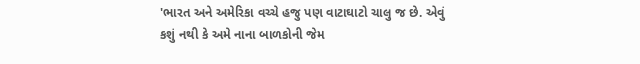'ભારત અને અમેરિકા વચ્ચે હજુ પણ વાટાઘાટો ચાલુ જ છે. એવું કશું નથી કે અમે નાના બાળકોની જેમ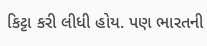કિટ્ટા કરી લીધી હોય. પણ ભારતની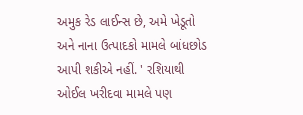અમુક રેડ લાઈન્સ છે, અમે ખેડૂતો અને નાના ઉત્પાદકો મામલે બાંધછોડ આપી શકીએ નહીં. ' રશિયાથી ઓઈલ ખરીદવા મામલે પણ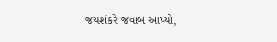જયશંકરે જવાબ આપ્યો,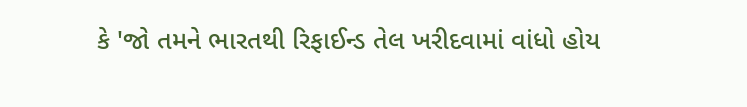કે 'જો તમને ભારતથી રિફાઈન્ડ તેલ ખરીદવામાં વાંધો હોય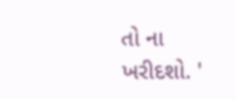તો ના ખરીદશો. '